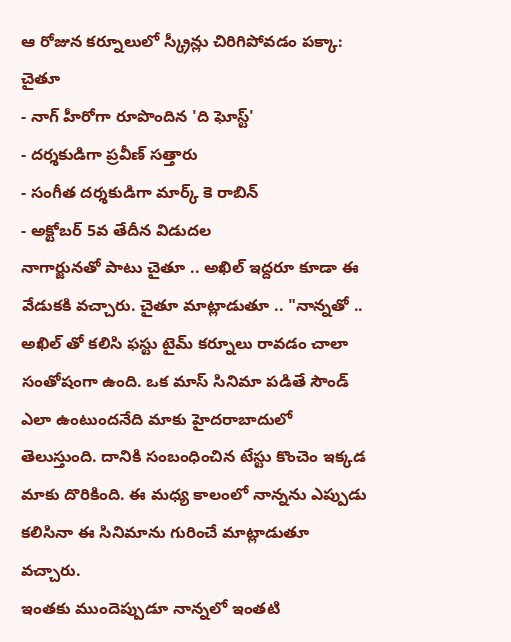ఆ రోజున కర్నూలులో స్క్రీన్లు చిరిగిపోవడం పక్కా: చైతూ
- నాగ్ హీరోగా రూపొందిన 'ది ఘోస్ట్'
- దర్శకుడిగా ప్రవీణ్ సత్తారు
- సంగీత దర్శకుడిగా మార్క్ కె రాబిన్
- అక్టోబర్ 5వ తేదీన విడుదల
నాగార్జునతో పాటు చైతూ .. అఖిల్ ఇద్దరూ కూడా ఈ వేడుకకి వచ్చారు. చైతూ మాట్లాడుతూ .. "నాన్నతో .. అఖిల్ తో కలిసి ఫస్టు టైమ్ కర్నూలు రావడం చాలా సంతోషంగా ఉంది. ఒక మాస్ సినిమా పడితే సౌండ్ ఎలా ఉంటుందనేది మాకు హైదరాబాదులో తెలుస్తుంది. దానికి సంబంధించిన టేస్టు కొంచెం ఇక్కడ మాకు దొరికింది. ఈ మధ్య కాలంలో నాన్నను ఎప్పుడు కలిసినా ఈ సినిమాను గురించే మాట్లాడుతూ వచ్చారు.
ఇంతకు ముందెప్పుడూ నాన్నలో ఇంతటి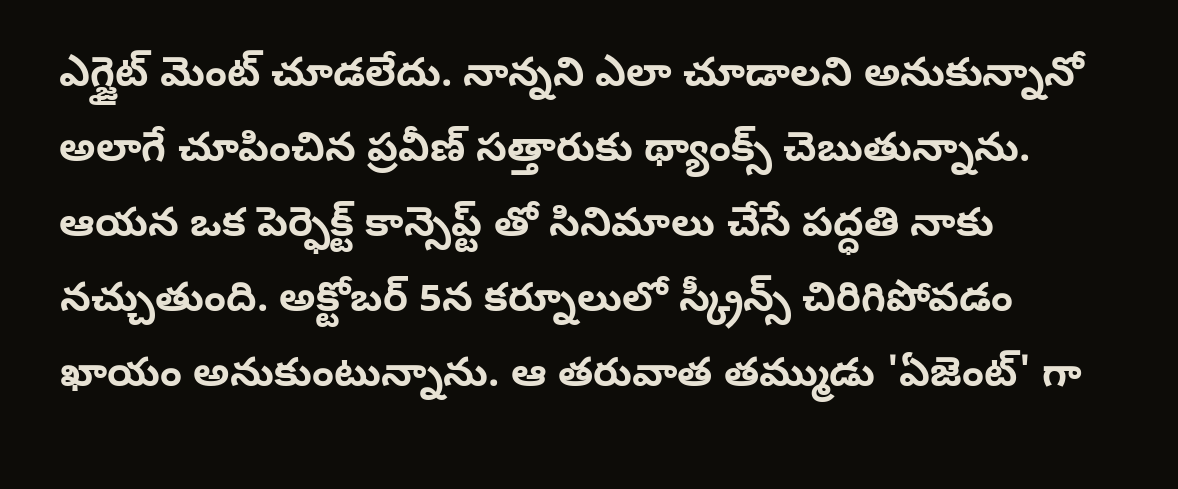ఎగ్జైట్ మెంట్ చూడలేదు. నాన్నని ఎలా చూడాలని అనుకున్నానో అలాగే చూపించిన ప్రవీణ్ సత్తారుకు థ్యాంక్స్ చెబుతున్నాను. ఆయన ఒక పెర్ఫెక్ట్ కాన్సెప్ట్ తో సినిమాలు చేసే పద్ధతి నాకు నచ్చుతుంది. అక్టోబర్ 5న కర్నూలులో స్క్రీన్స్ చిరిగిపోవడం ఖాయం అనుకుంటున్నాను. ఆ తరువాత తమ్ముడు 'ఏజెంట్' గా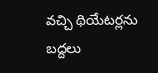వచ్చి థియేటర్లను బద్దలు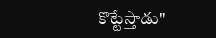కొట్టేస్తాడు"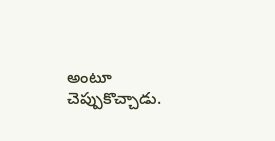అంటూ చెప్పుకొచ్చాడు.